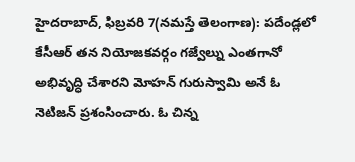హైదరాబాద్, ఫిబ్రవరి 7(నమస్తే తెలంగాణ): పదేండ్లలో కేసీఆర్ తన నియోజకవర్గం గజ్వేల్ను ఎంతగానో అభివృద్ధి చేశారని మోహన్ గురుస్వామి అనే ఓ నెటిజన్ ప్రశంసించారు. ఓ చిన్న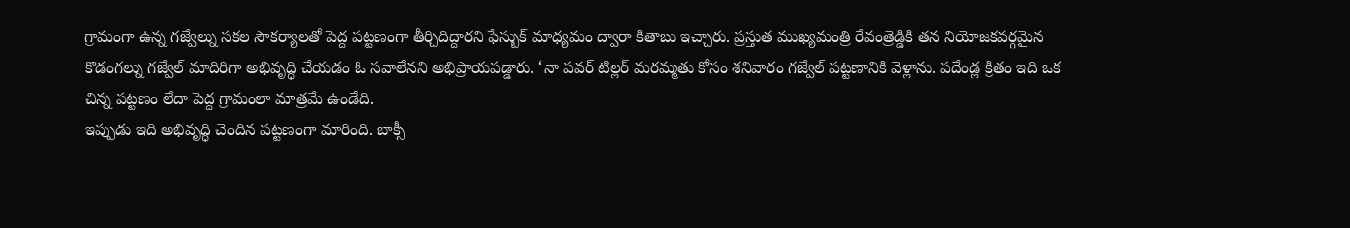గ్రామంగా ఉన్న గజ్వేల్ను సకల సౌకర్యాలతో పెద్ద పట్టణంగా తీర్చిదిద్దారని ఫేస్బుక్ మాధ్యమం ద్వారా కితాబు ఇచ్చారు. ప్రస్తుత ముఖ్యమంత్రి రేవంత్రెడ్డికి తన నియోజకవర్గమైన కొడంగల్ను గజ్వేల్ మాదిరిగా అభివృద్ధి చేయడం ఓ సవాలేనని అభిప్రాయపడ్డారు. ‘నా పవర్ టిల్లర్ మరమ్మతు కోసం శనివారం గజ్వేల్ పట్టణానికి వెళ్లాను. పదేండ్ల క్రితం ఇది ఒక చిన్న పట్టణం లేదా పెద్ద గ్రామంలా మాత్రమే ఉండేది.
ఇప్పుడు ఇది అభివృద్ధి చెందిన పట్టణంగా మారింది. బాక్సీ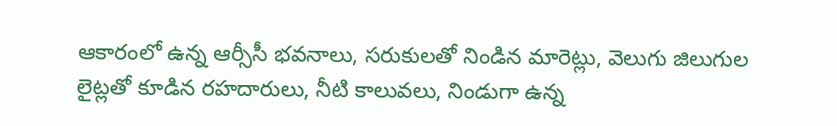ఆకారంలో ఉన్న ఆర్సీసీ భవనాలు, సరుకులతో నిండిన మారెట్లు, వెలుగు జిలుగుల లైట్లతో కూడిన రహదారులు, నీటి కాలువలు, నిండుగా ఉన్న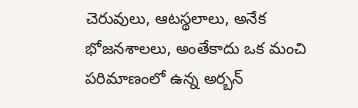చెరువులు, ఆటస్థలాలు, అనేక భోజనశాలలు, అంతేకాదు ఒక మంచి పరిమాణంలో ఉన్న అర్బన్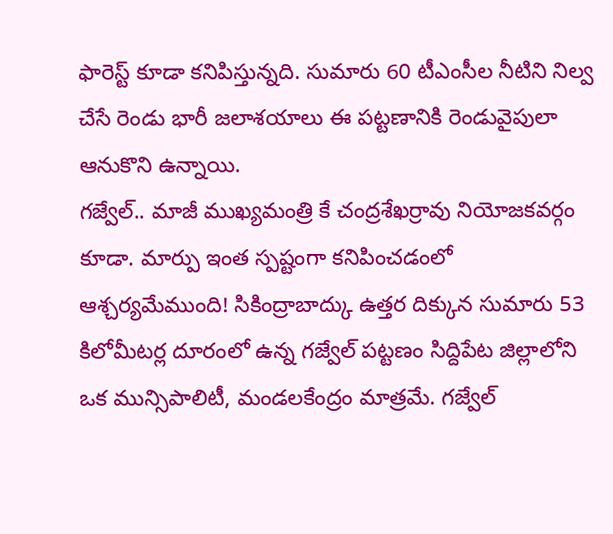ఫారెస్ట్ కూడా కనిపిస్తున్నది. సుమారు 60 టీఎంసీల నీటిని నిల్వ చేసే రెండు భారీ జలాశయాలు ఈ పట్టణానికి రెండువైపులా ఆనుకొని ఉన్నాయి.
గజ్వేల్.. మాజీ ముఖ్యమంత్రి కే చంద్రశేఖర్రావు నియోజకవర్గం కూడా. మార్పు ఇంత స్పష్టంగా కనిపించడంలో ఆశ్చర్యమేముంది! సికింద్రాబాద్కు ఉత్తర దిక్కున సుమారు 53 కిలోమీటర్ల దూరంలో ఉన్న గజ్వేల్ పట్టణం సిద్దిపేట జిల్లాలోని ఒక మున్సిపాలిటీ, మండలకేంద్రం మాత్రమే. గజ్వేల్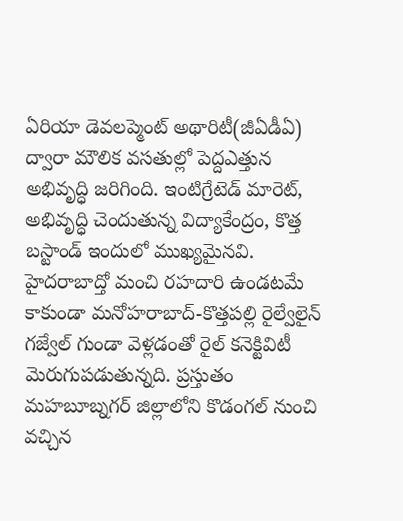ఏరియా డెవలప్మెంట్ అథారిటీ(జీఏడీఏ) ద్వారా మౌలిక వసతుల్లో పెద్దఎత్తున అభివృద్ధి జరిగింది. ఇంటిగ్రేటెడ్ మారెట్, అభివృద్ధి చెందుతున్న విద్యాకేంద్రం, కొత్త బస్టాండ్ ఇందులో ముఖ్యమైనవి.
హైదరాబాద్తో మంచి రహదారి ఉండటమే కాకుండా మనోహరాబాద్-కొత్తపల్లి రైల్వేలైన్ గజ్వేల్ గుండా వెళ్లడంతో రైల్ కనెక్టివిటీ మెరుగుపడుతున్నది. ప్రస్తుతం మహబూబ్నగర్ జిల్లాలోని కొడంగల్ నుంచి వచ్చిన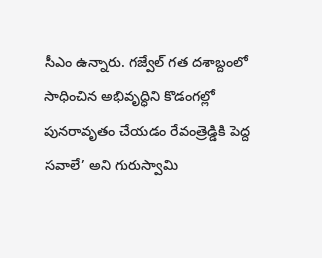సీఎం ఉన్నారు. గజ్వేల్ గత దశాబ్దంలో సాధించిన అభివృద్ధిని కొడంగల్లో పునరావృతం చేయడం రేవంత్రెడ్డికి పెద్ద సవాలే’ అని గురుస్వామి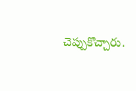చెప్పుకొచ్చారు.